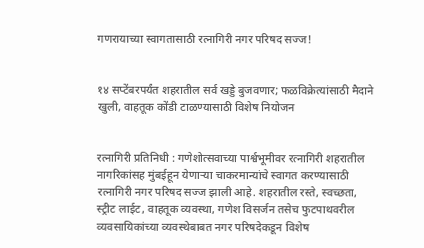गणरायाच्या स्वागतासाठी रत्नागिरी नगर परिषद सज्ज!


१४ सप्टेंबरपर्यंत शहरातील सर्व खड्डे बुजवणार; फळविक्रेत्यांसाठी मैदाने खुली, वाहतूक कोंडी टाळण्यासाठी विशेष नियोजन


रत्नागिरी प्रतिनिधी : गणेशोत्सवाच्या पार्श्वभूमीवर रत्नागिरी शहरातील नागरिकांसह मुंबईहून येणाऱ्या चाकरमान्यांचे स्वागत करण्यासाठी रत्नागिरी नगर परिषद सज्ज झाली आहे. शहरातील रस्ते, स्वच्छता, स्ट्रीट लाईट, वाहतूक व्यवस्था, गणेश विसर्जन तसेच फुटपाथवरील व्यवसायिकांच्या व्यवस्थेबाबत नगर परिषदेकडून विशेष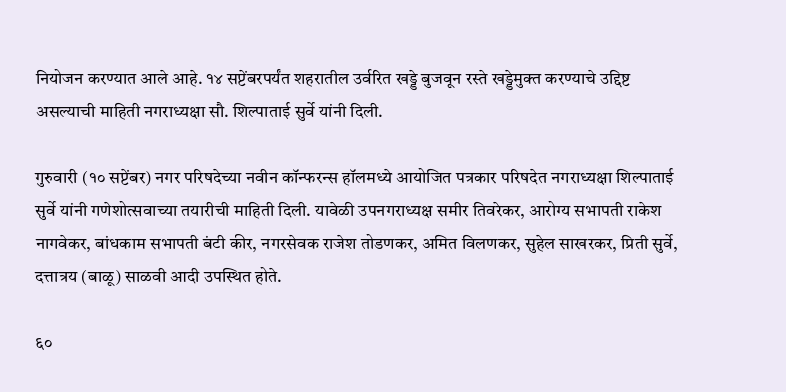नियोजन करण्यात आले आहे. १४ सप्टेंबरपर्यंत शहरातील उर्वरित खड्डे बुजवून रस्ते खड्डेमुक्त करण्याचे उद्दिष्ट असल्याची माहिती नगराध्यक्षा सौ. शिल्पाताई सुर्वे यांनी दिली.

गुरुवारी (१० सप्टेंबर) नगर परिषदेच्या नवीन कॉन्फरन्स हॉलमध्ये आयोजित पत्रकार परिषदेत नगराध्यक्षा शिल्पाताई सुर्वे यांनी गणेशोत्सवाच्या तयारीची माहिती दिली. यावेळी उपनगराध्यक्ष समीर तिवरेकर, आरोग्य सभापती राकेश नागवेकर, बांधकाम सभापती बंटी कीर, नगरसेवक राजेश तोडणकर, अमित विलणकर, सुहेल साखरकर, प्रिती सुर्वे, दत्तात्रय (बाळू) साळवी आदी उपस्थित होते.

६०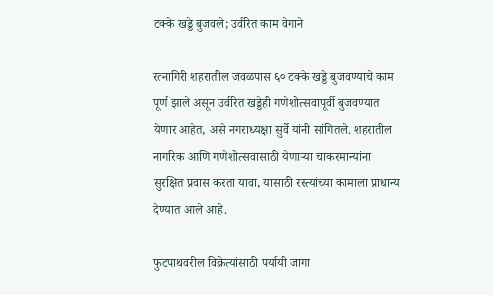टक्के खड्डे बुजवले; उर्वरित काम वेगाने

रत्नागिरी शहरातील जवळपास ६० टक्के खड्डे बुजवण्याचे काम पूर्ण झाले असून उर्वरित खड्डेही गणेशोत्सवापूर्वी बुजवण्यात येणार आहेत, असे नगराध्यक्षा सुर्वे यांनी सांगितले. शहरातील नागरिक आणि गणेशोत्सवासाठी येणाऱ्या चाकरमान्यांना सुरक्षित प्रवास करता यावा, यासाठी रस्त्यांच्या कामाला प्राधान्य देण्यात आले आहे.

फुटपाथवरील विक्रेत्यांसाठी पर्यायी जागा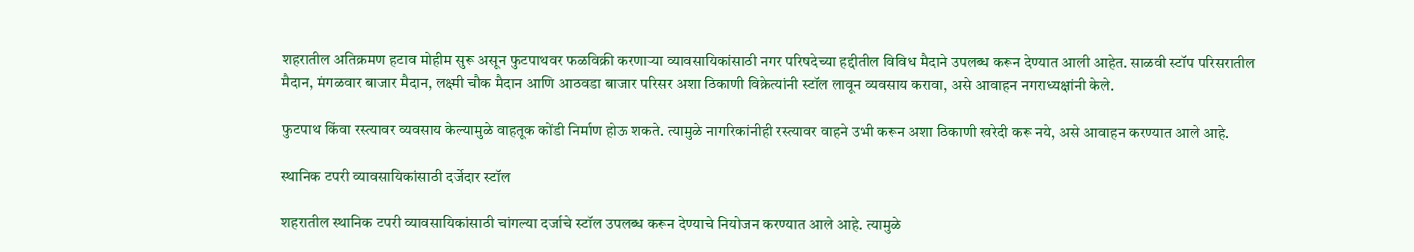शहरातील अतिक्रमण हटाव मोहीम सुरू असून फुटपाथवर फळविक्री करणाऱ्या व्यावसायिकांसाठी नगर परिषदेच्या हद्दीतील विविध मैदाने उपलब्ध करून देण्यात आली आहेत. साळवी स्टॉप परिसरातील मैदान, मंगळवार बाजार मैदान, लक्ष्मी चौक मैदान आणि आठवडा बाजार परिसर अशा ठिकाणी विक्रेत्यांनी स्टॉल लावून व्यवसाय करावा, असे आवाहन नगराध्यक्षांनी केले.

फुटपाथ किंवा रस्त्यावर व्यवसाय केल्यामुळे वाहतूक कोंडी निर्माण होऊ शकते. त्यामुळे नागरिकांनीही रस्त्यावर वाहने उभी करून अशा ठिकाणी खरेदी करू नये, असे आवाहन करण्यात आले आहे.

स्थानिक टपरी व्यावसायिकांसाठी दर्जेदार स्टॉल

शहरातील स्थानिक टपरी व्यावसायिकांसाठी चांगल्या दर्जाचे स्टॉल उपलब्ध करून देण्याचे नियोजन करण्यात आले आहे. त्यामुळे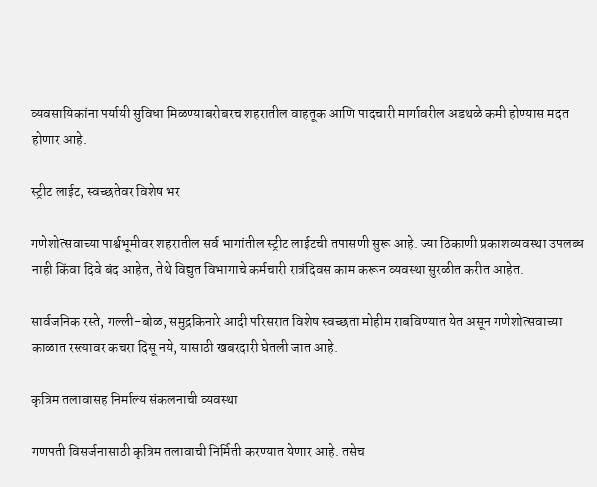व्यवसायिकांना पर्यायी सुविधा मिळण्याबरोबरच शहरातील वाहतूक आणि पादचारी मार्गावरील अडथळे कमी होण्यास मदत होणार आहे.

स्ट्रीट लाईट, स्वच्छतेवर विशेष भर

गणेशोत्सवाच्या पार्श्वभूमीवर शहरातील सर्व भागांतील स्ट्रीट लाईटची तपासणी सुरू आहे. ज्या ठिकाणी प्रकाशव्यवस्था उपलब्ध नाही किंवा दिवे बंद आहेत, तेथे विद्युत विभागाचे कर्मचारी रात्रंदिवस काम करून व्यवस्था सुरळीत करीत आहेत.

सार्वजनिक रस्ते, गल्ली-बोळ, समुद्रकिनारे आदी परिसरात विशेष स्वच्छता मोहीम राबविण्यात येत असून गणेशोत्सवाच्या काळात रस्त्यावर कचरा दिसू नये, यासाठी खबरदारी घेतली जात आहे.

कृत्रिम तलावासह निर्माल्य संकलनाची व्यवस्था

गणपती विसर्जनासाठी कृत्रिम तलावाची निर्मिती करण्यात येणार आहे. तसेच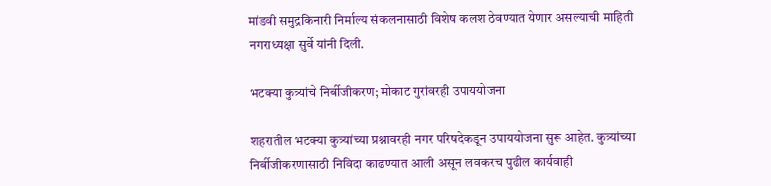मांडवी समुद्रकिनारी निर्माल्य संकलनासाठी विशेष कलश ठेवण्यात येणार असल्याची माहिती नगराध्यक्षा सुर्वे यांनी दिली.

भटक्या कुत्र्यांचे निर्बीजीकरण; मोकाट गुरांवरही उपाययोजना

शहरातील भटक्या कुत्र्यांच्या प्रश्नावरही नगर परिषदेकडून उपाययोजना सुरू आहेत. कुत्र्यांच्या निर्बीजीकरणासाठी निविदा काढण्यात आली असून लवकरच पुढील कार्यवाही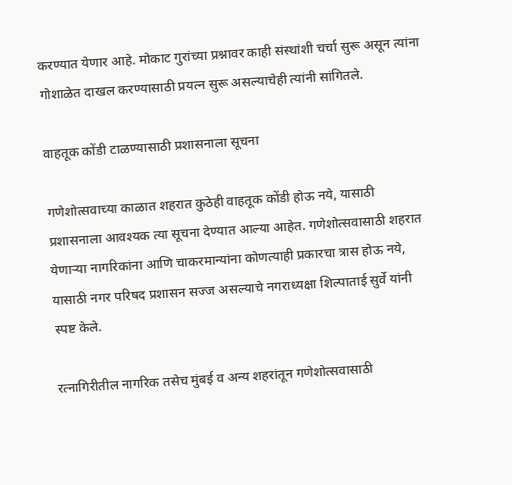करण्यात येणार आहे. मोकाट गुरांच्या प्रश्नावर काही संस्थांशी चर्चा सुरू असून त्यांना गोशाळेत दाखल करण्यासाठी प्रयत्न सुरू असल्याचेही त्यांनी सांगितले.

वाहतूक कोंडी टाळण्यासाठी प्रशासनाला सूचना

गणेशोत्सवाच्या काळात शहरात कुठेही वाहतूक कोंडी होऊ नये, यासाठी प्रशासनाला आवश्यक त्या सूचना देण्यात आल्या आहेत. गणेशोत्सवासाठी शहरात येणाऱ्या नागरिकांना आणि चाकरमान्यांना कोणत्याही प्रकारचा त्रास होऊ नये, यासाठी नगर परिषद प्रशासन सज्ज असल्याचे नगराध्यक्षा शिल्पाताई सुर्वे यांनी स्पष्ट केले.

रत्नागिरीतील नागरिक तसेच मुंबई व अन्य शहरांतून गणेशोत्सवासाठी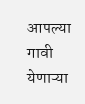आपल्या गावी येणाऱ्या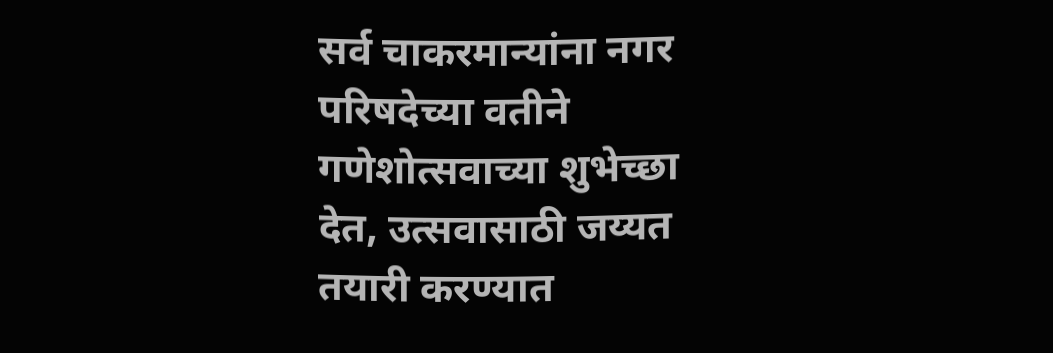सर्व चाकरमान्यांना नगर परिषदेच्या वतीने गणेशोत्सवाच्या शुभेच्छा देत, उत्सवासाठी जय्यत तयारी करण्यात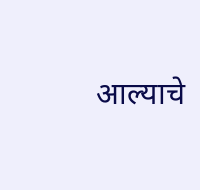आल्याचे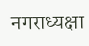नगराध्यक्षा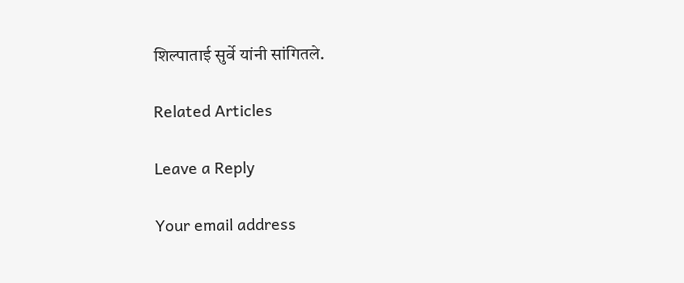शिल्पाताई सुर्वे यांनी सांगितले.

Related Articles

Leave a Reply

Your email address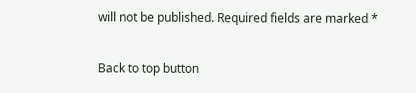will not be published. Required fields are marked *

Back to top button